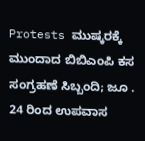Protests ಮುಷ್ಕರಕ್ಕೆ ಮುಂದಾದ ಬಿಬಿಎಂಪಿ ಕಸ ಸಂಗ್ರಹಣೆ ಸಿಬ್ಬಂದಿ; ಜೂ . 24 ರಿಂದ ಉಪವಾಸ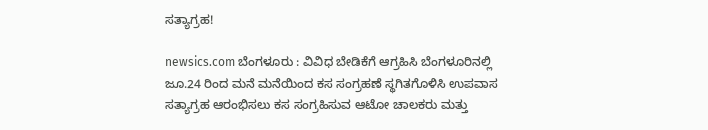ಸತ್ಯಾಗ್ರಹ!

newsics.com ಬೆಂಗಳೂರು : ವಿವಿಧ ಬೇಡಿಕೆಗೆ ಆಗ್ರಹಿಸಿ ಬೆಂಗಳೂರಿನಲ್ಲಿ ಜೂ.24 ರಿಂದ ಮನೆ ಮನೆಯಿಂದ ಕಸ ಸಂಗ್ರಹಣೆ ಸ್ಥಗಿತಗೊಳಿಸಿ ಉಪವಾಸ ಸತ್ಯಾಗ್ರಹ ಆರಂಭಿಸಲು ಕಸ ಸಂಗ್ರಹಿಸುವ ಆಟೋ ಚಾಲಕರು ಮತ್ತು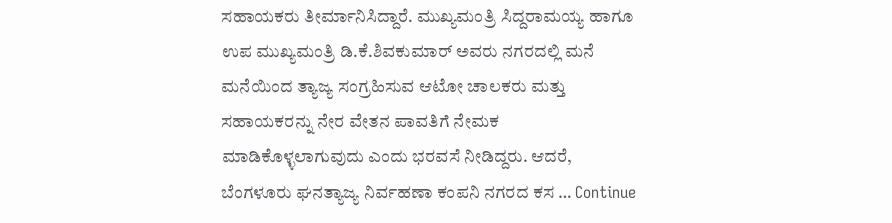ಸಹಾಯಕರು ತೀರ್ಮಾನಿಸಿದ್ದಾರೆ. ಮುಖ್ಯಮಂತ್ರಿ ಸಿದ್ದರಾಮಯ್ಯ ಹಾಗೂ ಉಪ ಮುಖ್ಯಮಂತ್ರಿ ಡಿ.ಕೆ.ಶಿವಕುಮಾರ್‌ ಅವರು ನಗರದಲ್ಲಿ ಮನೆ ಮನೆಯಿಂದ ತ್ಯಾಜ್ಯ ಸಂಗ್ರಹಿಸುವ ಆಟೋ ಚಾಲಕರು ಮತ್ತು ಸಹಾಯಕರನ್ನು ನೇರ ವೇತನ ಪಾವತಿಗೆ ನೇಮಕ ಮಾಡಿಕೊಳ್ಳಲಾಗುವುದು ಎಂದು ಭರವಸೆ ನೀಡಿದ್ದರು. ಆದರೆ, ಬೆಂಗಳೂರು ಘನತ್ಯಾಜ್ಯ ನಿರ್ವಹಣಾ ಕಂಪನಿ ನಗರದ ಕಸ … Continue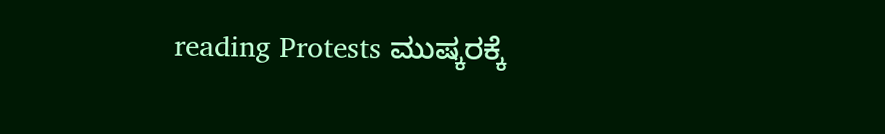reading Protests ಮುಷ್ಕರಕ್ಕೆ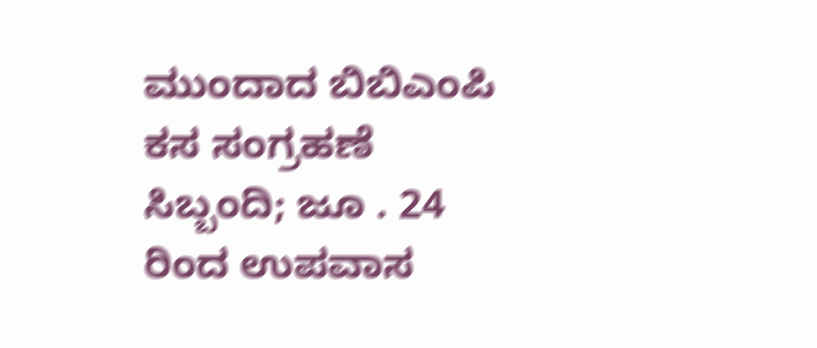ಮುಂದಾದ ಬಿಬಿಎಂಪಿ ಕಸ ಸಂಗ್ರಹಣೆ ಸಿಬ್ಬಂದಿ; ಜೂ . 24 ರಿಂದ ಉಪವಾಸ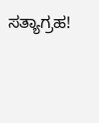ಸತ್ಯಾಗ್ರಹ!